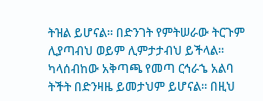ትዝል ይሆናል። በድንገት የምትሠራው ትርጉም ሊያጣብህ ወይም ሊምታታብህ ይችላል። ካላሰብከው አቅጣጫ የመጣ ርኅራኄ አልባ ትችት በድንዛዜ ይመታህም ይሆናል። በዚህ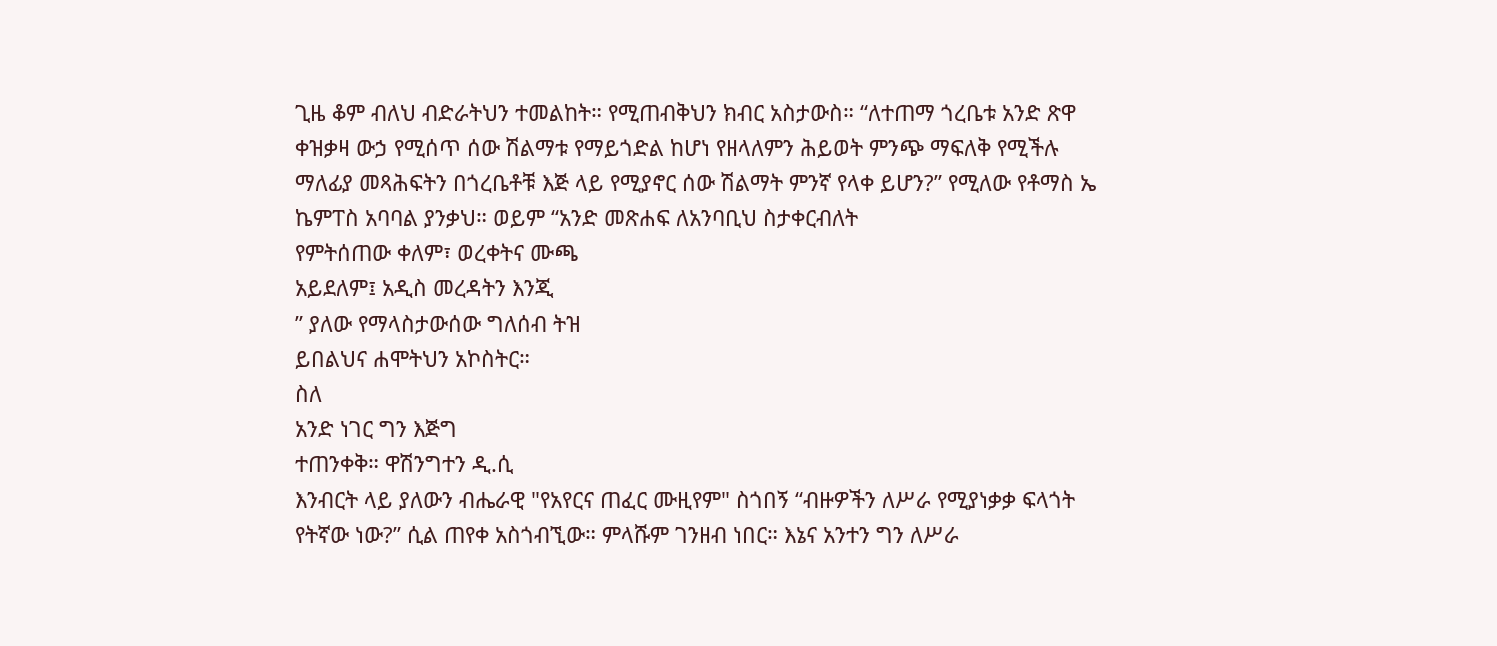ጊዜ ቆም ብለህ ብድራትህን ተመልከት። የሚጠብቅህን ክብር አስታውስ። “ለተጠማ ጎረቤቱ አንድ ጽዋ ቀዝቃዛ ውኃ የሚሰጥ ሰው ሽልማቱ የማይጎድል ከሆነ የዘላለምን ሕይወት ምንጭ ማፍለቅ የሚችሉ ማለፊያ መጻሕፍትን በጎረቤቶቹ እጅ ላይ የሚያኖር ሰው ሽልማት ምንኛ የላቀ ይሆን?” የሚለው የቶማስ ኤ ኬምፐስ አባባል ያንቃህ። ወይም “አንድ መጽሐፍ ለአንባቢህ ስታቀርብለት
የምትሰጠው ቀለም፣ ወረቀትና ሙጫ
አይደለም፤ አዲስ መረዳትን እንጂ
” ያለው የማላስታውሰው ግለሰብ ትዝ
ይበልህና ሐሞትህን አኮስትር።
ስለ
አንድ ነገር ግን እጅግ
ተጠንቀቅ። ዋሽንግተን ዲ.ሲ
እንብርት ላይ ያለውን ብሔራዊ "የአየርና ጠፈር ሙዚየም" ስጎበኝ “ብዙዎችን ለሥራ የሚያነቃቃ ፍላጎት የትኛው ነው?” ሲል ጠየቀ አስጎብኚው። ምላሹም ገንዘብ ነበር። እኔና አንተን ግን ለሥራ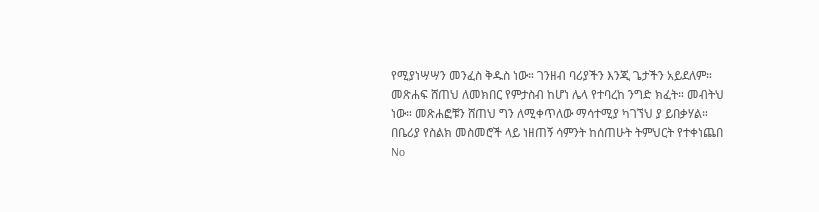የሚያነሣሣን መንፈስ ቅዱስ ነው። ገንዘብ ባሪያችን እንጂ ጌታችን አይደለም። መጽሐፍ ሸጠህ ለመክበር የምታስብ ከሆነ ሌላ የተባረከ ንግድ ክፈት። መብትህ ነው። መጽሐፎቹን ሸጠህ ግን ለሚቀጥለው ማሳተሚያ ካገኘህ ያ ይበቃሃል።
በቤሪያ የስልክ መስመሮች ላይ ነዘጠኝ ሳምንት ከሰጠሁት ትምህርት የተቀነጨበ
No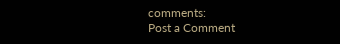comments:
Post a Comment